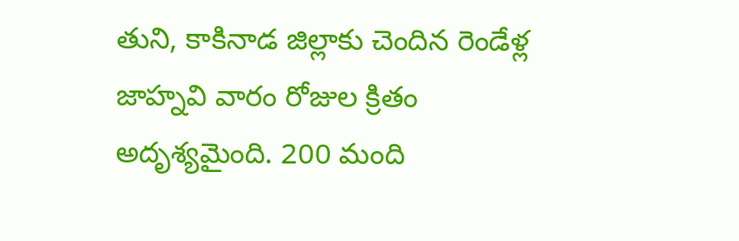తుని, కాకినాడ జిల్లాకు చెందిన రెండేళ్ల జాహ్నవి వారం రోజుల క్రితం అదృశ్యమైంది. 200 మంది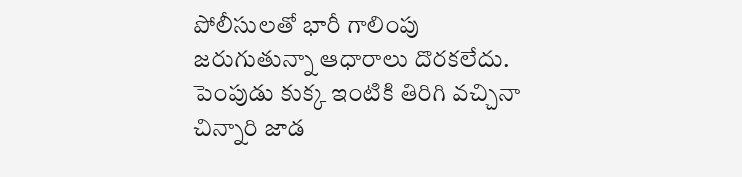పోలీసులతో భారీ గాలింపు జరుగుతున్నా ఆధారాలు దొరకలేదు. పెంపుడు కుక్క ఇంటికి తిరిగి వచ్చినా చిన్నారి జాడ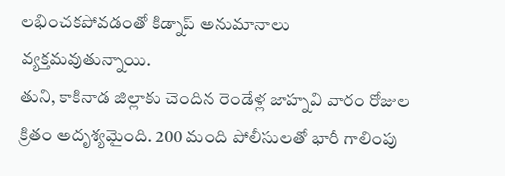లభించకపోవడంతో కిడ్నాప్ అనుమానాలు వ్యక్తమవుతున్నాయి.
తుని, కాకినాడ జిల్లాకు చెందిన రెండేళ్ల జాహ్నవి వారం రోజుల క్రితం అదృశ్యమైంది. 200 మంది పోలీసులతో భారీ గాలింపు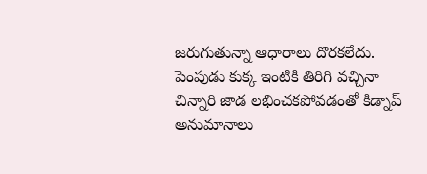జరుగుతున్నా ఆధారాలు దొరకలేదు. పెంపుడు కుక్క ఇంటికి తిరిగి వచ్చినా చిన్నారి జాడ లభించకపోవడంతో కిడ్నాప్ అనుమానాలు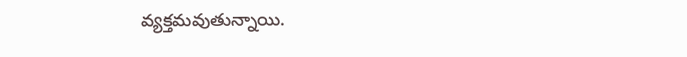వ్యక్తమవుతున్నాయి.